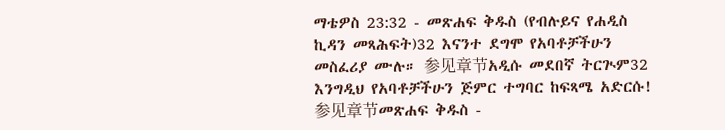ማቴዎስ 23:32 - መጽሐፍ ቅዱስ (የብሉይና የሐዲስ ኪዳን መጻሕፍት)32 እናንተ ደግሞ የአባቶቻችሁን መስፈሪያ ሙሉ። 参见章节አዲሱ መደበኛ ትርጒም32 እንግዲህ የአባቶቻችሁን ጅምር ተግባር ከፍጻሜ አድርሱ! 参见章节መጽሐፍ ቅዱስ -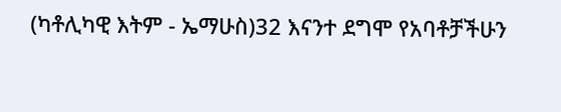(ካቶሊካዊ እትም - ኤማሁስ)32 እናንተ ደግሞ የአባቶቻችሁን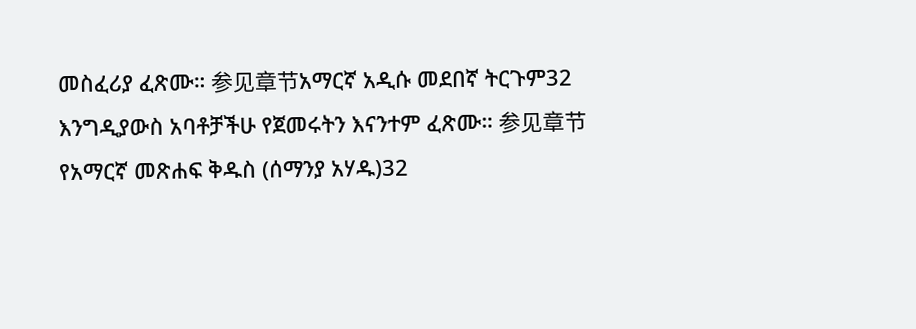መስፈሪያ ፈጽሙ። 参见章节አማርኛ አዲሱ መደበኛ ትርጉም32 እንግዲያውስ አባቶቻችሁ የጀመሩትን እናንተም ፈጽሙ። 参见章节የአማርኛ መጽሐፍ ቅዱስ (ሰማንያ አሃዱ)32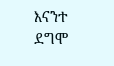እናንተ ደግሞ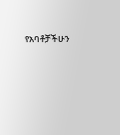የአባቶቻችሁን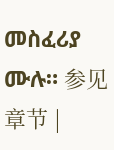መስፈሪያ ሙሉ። 参见章节 |